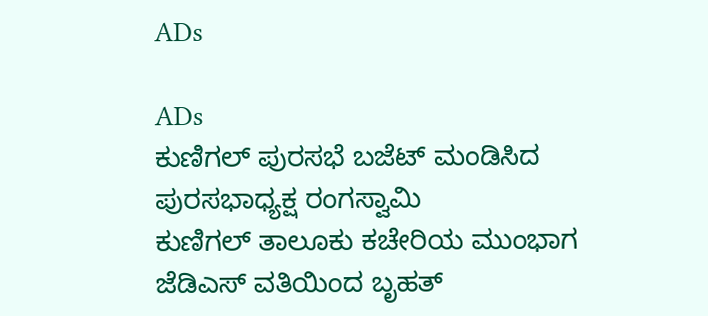ADs

ADs
ಕುಣಿಗಲ್ ಪುರಸಭೆ ಬಜೆಟ್ ಮಂಡಿಸಿದ ಪುರಸಭಾಧ್ಯಕ್ಷ ರಂಗಸ್ವಾಮಿ
ಕುಣಿಗಲ್ ತಾಲೂಕು ಕಚೇರಿಯ ಮುಂಭಾಗ ಜೆಡಿಎಸ್ ವತಿಯಿಂದ ಬೃಹತ್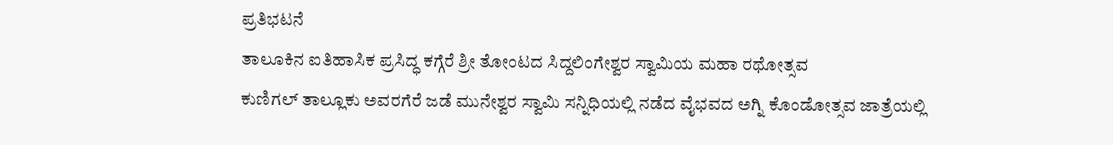ಪ್ರತಿಭಟನೆ
ತಾಲೂಕಿನ ಐತಿಹಾಸಿಕ ಪ್ರಸಿದ್ಧ ಕಗ್ಗೆರೆ ಶ್ರೀ ತೋಂಟದ ಸಿದ್ದಲಿಂಗೇಶ್ವರ ಸ್ವಾಮಿಯ ಮಹಾ ರಥೋತ್ಸವ
ಕುಣಿಗಲ್ ತಾಲ್ಲೂಕು ಅವರಗೆರೆ ಜಡೆ ಮುನೇಶ್ವರ ಸ್ವಾಮಿ ಸನ್ನಿಧಿಯಲ್ಲಿ ನಡೆದ ವೈಭವದ ಅಗ್ನಿ ಕೊಂಡೋತ್ಸವ ಜಾತ್ರೆಯಲ್ಲಿ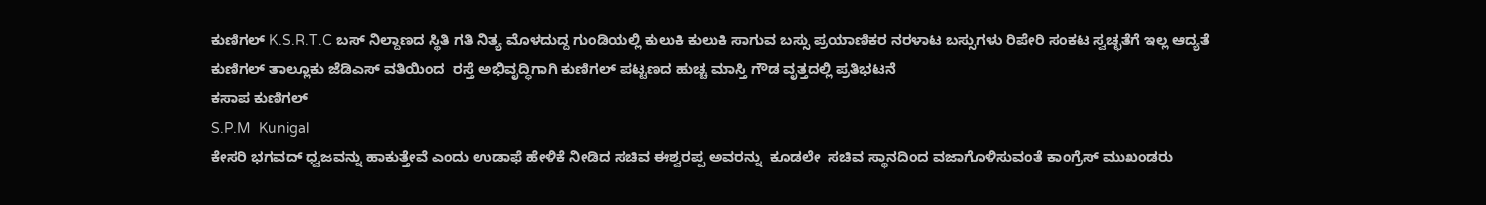ಕುಣಿಗಲ್ K.S.R.T.C ಬಸ್ ನಿಲ್ದಾಣದ ಸ್ಥಿತಿ ಗತಿ ನಿತ್ಯ ಮೊಳದುದ್ದ ಗುಂಡಿಯಲ್ಲಿ ಕುಲುಕಿ ಕುಲುಕಿ ಸಾಗುವ ಬಸ್ಸು ಪ್ರಯಾಣಿಕರ ನರಳಾಟ ಬಸ್ಸುಗಳು ರಿಪೇರಿ ಸಂಕಟ ಸ್ವಚ್ಛತೆಗೆ ಇಲ್ಲ ಆದ್ಯತೆ
ಕುಣಿಗಲ್ ತಾಲ್ಲೂಕು ಜೆಡಿಎಸ್ ವತಿಯಿಂದ  ರಸ್ತೆ ಅಭಿವೃದ್ಧಿಗಾಗಿ ಕುಣಿಗಲ್ ಪಟ್ಟಣದ ಹುಚ್ಚ ಮಾಸ್ತಿ ಗೌಡ ವೃತ್ತದಲ್ಲಿ ಪ್ರತಿಭಟನೆ
ಕಸಾಪ ಕುಣಿಗಲ್
S.P.M  Kunigal
ಕೇಸರಿ ಭಗವದ್ ಧ್ವಜವನ್ನು ಹಾಕುತ್ತೇವೆ ಎಂದು ಉಡಾಫೆ ಹೇಳಿಕೆ ನೀಡಿದ ಸಚಿವ ಈಶ್ವರಪ್ಪ ಅವರನ್ನು  ಕೂಡಲೇ  ಸಚಿವ ಸ್ಥಾನದಿಂದ ವಜಾಗೊಳಿಸುವಂತೆ ಕಾಂಗ್ರೆಸ್ ಮುಖಂಡರು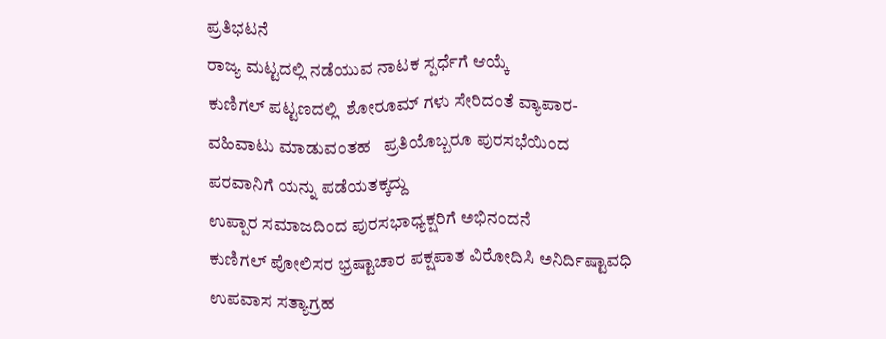ಪ್ರತಿಭಟನೆ
ರಾಜ್ಯ ಮಟ್ಟದಲ್ಲಿ ನಡೆಯುವ ನಾಟಕ ಸ್ಪರ್ಧೆಗೆ ಆಯ್ಕೆ
ಕುಣಿಗಲ್ ಪಟ್ಟಣದಲ್ಲಿ  ಶೋರೂಮ್ ಗಳು ಸೇರಿದಂತೆ ವ್ಯಾಪಾರ-ವಹಿವಾಟು ಮಾಡುವಂತಹ   ಪ್ರತಿಯೊಬ್ಬರೂ ಪುರಸಭೆಯಿಂದ ಪರವಾನಿಗೆ ಯನ್ನು ಪಡೆಯತಕ್ಕದ್ದು
ಉಪ್ಪಾರ ಸಮಾಜದಿಂದ ಪುರಸಭಾಧ್ಯಕ್ಷರಿಗೆ ಅಭಿನಂದನೆ
ಕುಣಿಗಲ್ ಪೋಲಿಸರ ಭ್ರಷ್ಟಾಚಾರ ಪಕ್ಷಪಾತ ವಿರೋದಿಸಿ ಅನಿರ್ದಿಷ್ಟಾವಧಿ ಉಪವಾಸ ಸತ್ಯಾಗ್ರಹ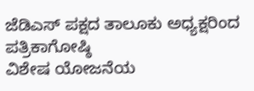ಜೆಡಿಎಸ್ ಪಕ್ಷದ ತಾಲೂಕು ಅಧ್ಯಕ್ಷರಿಂದ ಪತ್ರಿಕಾಗೋಷ್ಠಿ
ವಿಶೇಷ ಯೋಜನೆಯ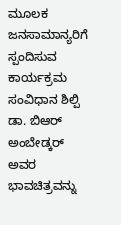ಮೂಲಕ ಜನಸಾಮಾನ್ಯರಿಗೆ ಸ್ಪಂದಿಸುವ ಕಾರ್ಯಕ್ರಮ
ಸಂವಿಧಾನ ಶಿಲ್ಪಿ ಡಾ. ಬಿಆರ್ ಅಂಬೇಡ್ಕರ್ ಅವರ ಭಾವಚಿತ್ರವನ್ನು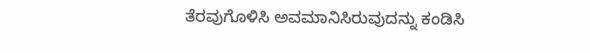ತೆರವುಗೊಳಿಸಿ ಅವಮಾನಿಸಿರುವುದನ್ನು ಕಂಡಿಸಿ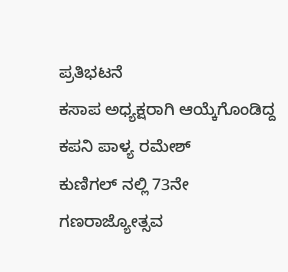ಪ್ರತಿಭಟನೆ
ಕಸಾಪ ಅಧ್ಯಕ್ಷರಾಗಿ ಆಯ್ಕೆಗೊಂಡಿದ್ದ ಕಪನಿ ಪಾಳ್ಯ ರಮೇಶ್
ಕುಣಿಗಲ್ ನಲ್ಲಿ 73ನೇ ಗಣರಾಜ್ಯೋತ್ಸವ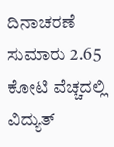ದಿನಾಚರಣೆ
ಸುಮಾರು 2.65 ಕೋಟಿ ವೆಚ್ಚದಲ್ಲಿ ವಿದ್ಯುತ್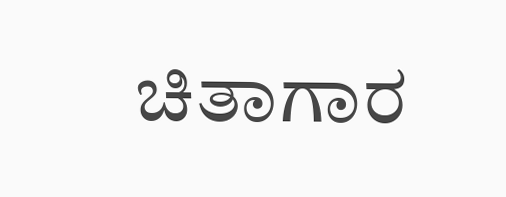ಚಿತಾಗಾರ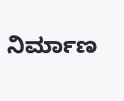ನಿರ್ಮಾಣ